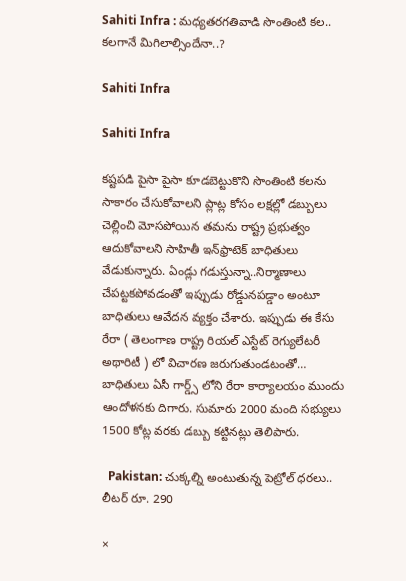Sahiti Infra : మధ్యతరగతివాడి సొంతింటి కల.. కలగానే మిగిలాల్సిందేనా..?

Sahiti Infra

Sahiti Infra

కష్టపడి పైసా పైసా కూడబెట్టుకొని సొంతింటి కలను సాకారం చేసుకోవాలని ప్లాట్ల కోసం లక్షల్లో డబ్బులు చెల్లించి మోసపోయిన తమను రాష్ట్ర ప్రభుత్వం ఆదుకోవాలని సాహితీ ఇన్‌ఫ్రాటెక్‌ బాధితులు వేడుకున్నారు. ఏండ్లు గడుస్తున్నా..నిర్మాణాలు చేపట్టకపోవడంతో ఇప్పుడు రోడ్డునపడ్డాం అంటూ బాధితులు ఆవేదన వ్యక్తం చేశారు. ఇప్పుడు ఈ కేసు రేరా ( తెలంగాణ రాష్ట్ర రియల్ ఎస్టేట్ రెగ్యులేటరీ అథారిటీ ) లో విచారణ జరుగుతుండటంతో… బాధితులు ఏసీ గార్డ్స్ లోని రేరా కార్యాలయం ముందు ఆందోళనకు దిగారు. సుమారు 2000 మంది సభ్యులు 1500 కోట్ల వరకు డబ్బు కట్టినట్లు తెలిపారు.

  Pakistan: చుక్కల్ని అంటుతున్న పెట్రోల్ ధరలు.. లీటర్ రూ. 290

×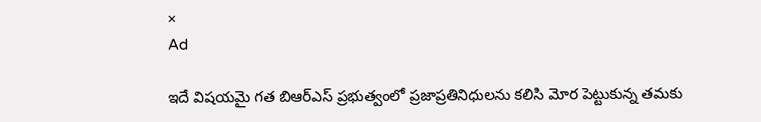×
Ad

ఇదే విషయమై గత బిఆర్ఎస్ ప్రభుత్వంలో ప్రజాప్రతినిధులను కలిసి మోర పెట్టుకున్న తమకు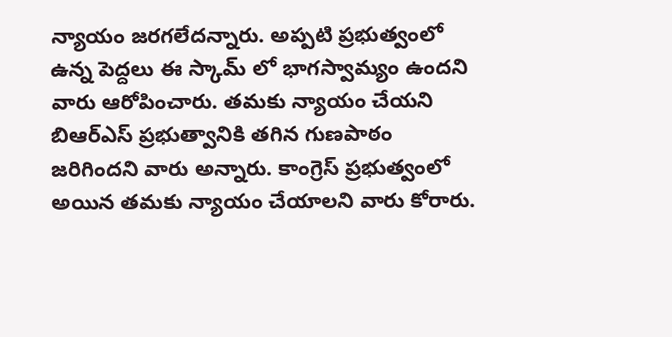న్యాయం జరగలేదన్నారు. అప్పటి ప్రభుత్వంలో ఉన్న పెద్దలు ఈ స్కామ్ లో భాగస్వామ్యం ఉందని వారు ఆరోపించారు. తమకు న్యాయం చేయని బిఆర్ఎస్ ప్రభుత్వానికి తగిన గుణపాఠం జరిగిందని వారు అన్నారు. కాంగ్రెస్ ప్రభుత్వంలో అయిన తమకు న్యాయం చేయాలని వారు కోరారు.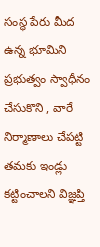సంస్థ పేరు మీద ఉన్న భూమిని ప్రభుత్వం స్వాధీనం చేసుకొని , వారే నిర్మాణాలు చేపట్టి తమకు ఇండ్లు కట్టించాలని విజ్ఞప్తి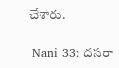చేశారు.

 Nani 33: దసరా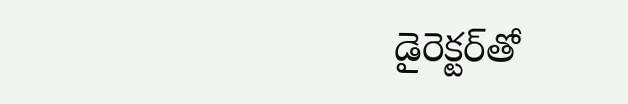డైరెక్టర్‌తో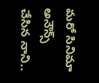మరో సినిమా అనౌన్స్ చేసిన నాని..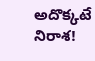అదొక్కటే నిరాశ!